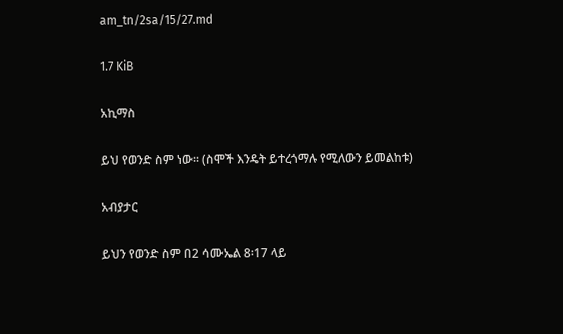am_tn/2sa/15/27.md

1.7 KiB

አኪማስ

ይህ የወንድ ስም ነው፡፡ (ስሞች እንዴት ይተረጎማሉ የሚለውን ይመልከቱ)

አብያታር

ይህን የወንድ ስም በ2 ሳሙኤል 8፡17 ላይ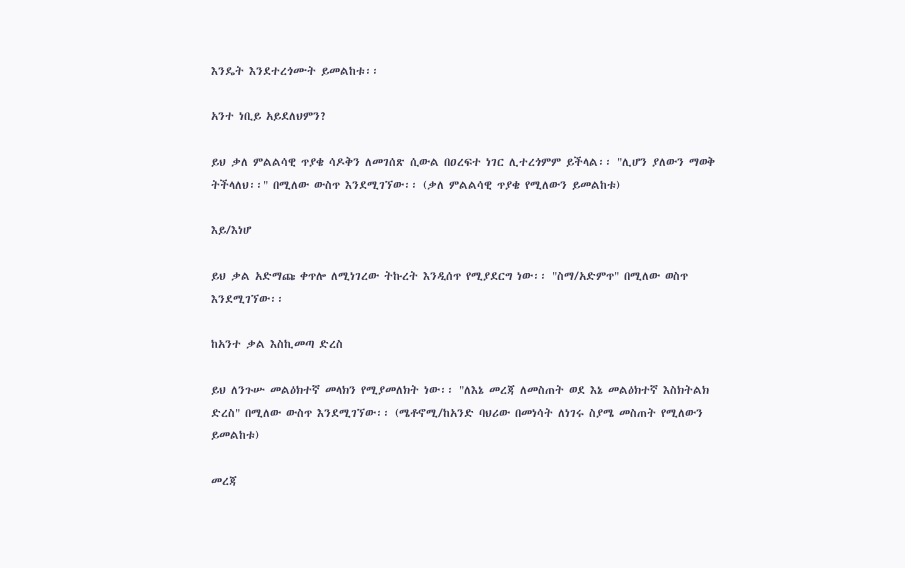እንዴት እንደተረጎሙት ይመልከቱ፡፡

አንተ ነቢይ አይደለህምን?

ይህ ቃለ ምልልሳዊ ጥያቄ ሳዶቅን ለመገሰጽ ሲውል በዐረፍተ ነገር ሊተረጎምም ይችላል፡፡ "ሊሆን ያለውን ማወቅ ትችላለህ፡፡" በሚለው ውስጥ እንደሚገኘው፡፡ (ቃለ ምልልሳዊ ጥያቄ የሚለውን ይመልከቱ)

እይ/እነሆ

ይህ ቃል አድማጩ ቀጥሎ ለሚነገረው ትኩረት እንዲሰጥ የሚያደርግ ነው፡፡ "ስማ/አድምጥ" በሚለው ወስጥ እንደሚገኘው፡፡

ከአንተ ቃል እስኪመጣ ድረስ

ይህ ለንጉሡ መልዕክተኛ መላክን የሚያመለክት ነው፡፡ "ለእኔ መረጃ ለመስጠት ወደ እኔ መልዕክተኛ እስክትልክ ድረስ" በሚለው ውስጥ እንደሚገኘው፡፡ (ሜቶኖሚ/ከአንድ ባህሪው በመነሳት ለነገሩ ስያሜ መስጠት የሚለውን ይመልከቱ)

መረጃ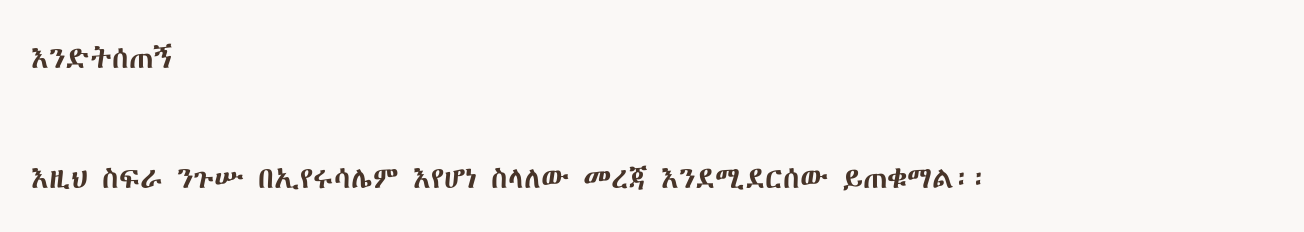እንድትሰጠኝ

እዚህ ስፍራ ንጉሡ በኢየሩሳሌም እየሆነ ስላለው መረጃ እንደሚደርሰው ይጠቁማል፡፡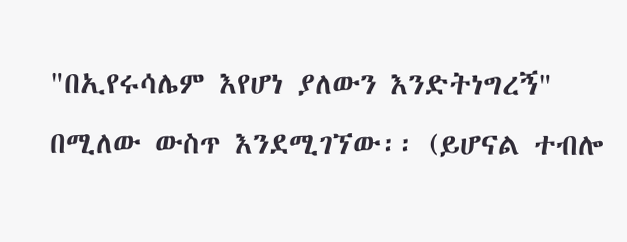"በኢየሩሳሌም እየሆነ ያለውን እንድትነግረኝ" በሚለው ውስጥ እንደሚገኘው፡፡ (ይሆናል ተብሎ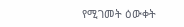የሚገመት ዕውቀት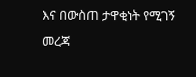እና በውስጠ ታዋቂነት የሚገኝ መረጃ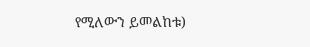የሚለውን ይመልከቱ)